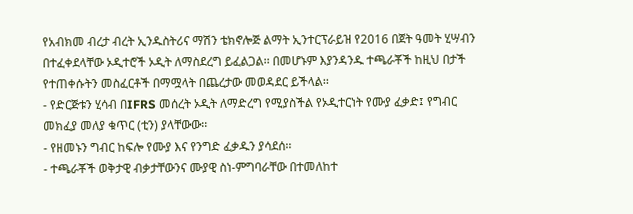የአብክመ ብረታ ብረት ኢንዱስትሪና ማሽን ቴክኖሎጅ ልማት ኢንተርፕራይዝ የ2016 በጀት ዓመት ሂሣብን በተፈቀደላቸው ኦዲተሮች ኦዲት ለማስደረግ ይፈልጋል፡፡ በመሆኑም እያንዳንዱ ተጫራቾች ከዚህ በታች የተጠቀሱትን መስፈርቶች በማሟላት በጨረታው መወዳደር ይችላል፡፡
- የድርጅቱን ሂሳብ በIFRS መሰረት ኦዲት ለማድረግ የሚያስችል የኦዲተርነት የሙያ ፈቃድ፤ የግብር መክፈያ መለያ ቁጥር (ቲን) ያላቸውው፡፡
- የዘመኑን ግብር ከፍሎ የሙያ እና የንግድ ፈቃዱን ያሳደሰ፡፡
- ተጫራቾች ወቅታዊ ብቃታቸውንና ሙያዊ ስነ-ምግባራቸው በተመለከተ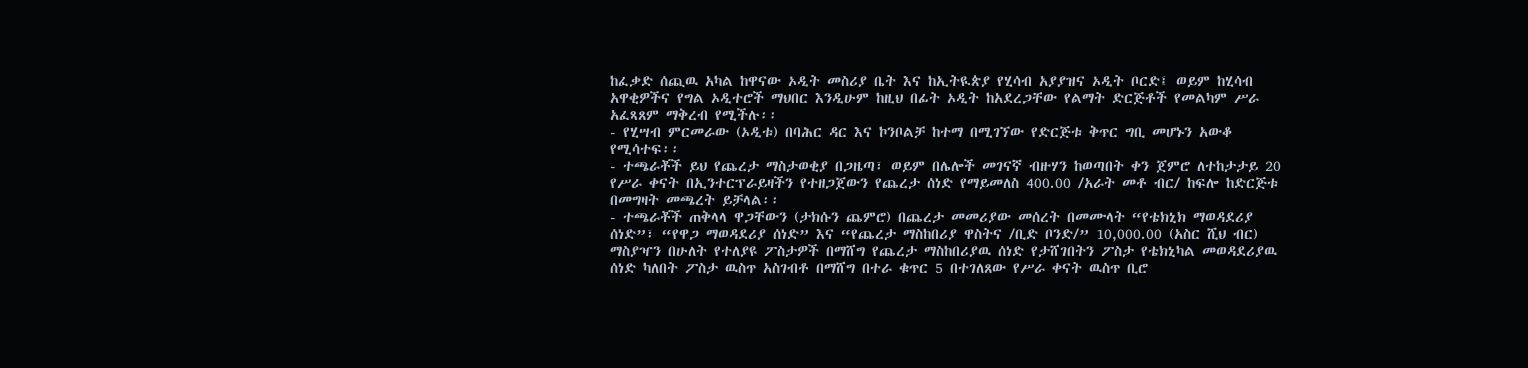ከፈቃድ ሰጪዉ አካል ከዋናው ኦዲት መስሪያ ቤት እና ከኢትዪጵያ የሂሳብ አያያዝና ኦዲት ቦርድ፤ ወይም ከሂሳብ አዋቂዎችና የግል ኦዲተሮች ማህበር እንዲሁም ከዚህ በፊት ኦዲት ከአደረጋቸው የልማት ድርጅቶች የመልካም ሥራ አፈጻጸም ማቅረብ የሚችሉ፡፡
- የሂሣብ ምርመራው (ኦዲቱ) በባሕር ዳር እና ኮንቦልቻ ከተማ በሚገኘው የድርጅቱ ቅጥር ግቢ መሆኑን አውቆ የሚሳተፍ፡፡
- ተጫራቾች ይህ የጨረታ ማስታወቂያ በጋዜጣ፣ ወይም በሌሎች መገናኛ ብዙሃን ከወጣበት ቀን ጀምሮ ለተከታታይ 20 የሥራ ቀናት በኢንተርፕራይዛችን የተዘጋጀውን የጨረታ ሰነድ የማይመለስ 400.00 /አራት መቶ ብር/ ከፍሎ ከድርጅቱ በመግዛት መጫረት ይቻላል፡፡
- ተጫራቾች ጠቅላላ ዋጋቸውን (ታክሱን ጨምሮ) በጨረታ መመሪያው መሰረት በመሙላት “የቴክኒክ ማወዳደሪያ ሰነድ”፣ “የዋጋ ማወዳደሪያ ሰነድ” እና “የጨረታ ማስከበሪያ ዋስትና /ቢድ ቦንድ/” 10,000.00 (አስር ሺህ ብር) ማስያዣን በሁለት የተለያዩ ፖስታዎች በማሸግ የጨረታ ማስከበሪያዉ ሰነድ የታሸገበትን ፖስታ የቴክኒካል መወዳደሪያዉ ሰነድ ካለበት ፖስታ ዉስጥ አስገብቶ በማሸግ በተራ ቁጥር 5 በተገለጸው የሥራ ቀናት ዉስጥ ቢሮ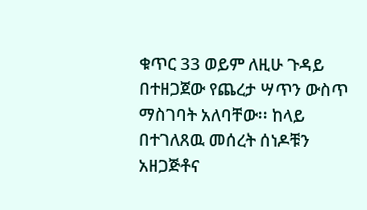ቁጥር 33 ወይም ለዚሁ ጉዳይ በተዘጋጀው የጨረታ ሣጥን ውስጥ ማስገባት አለባቸው፡፡ ከላይ በተገለጸዉ መሰረት ሰነዶቹን አዘጋጅቶና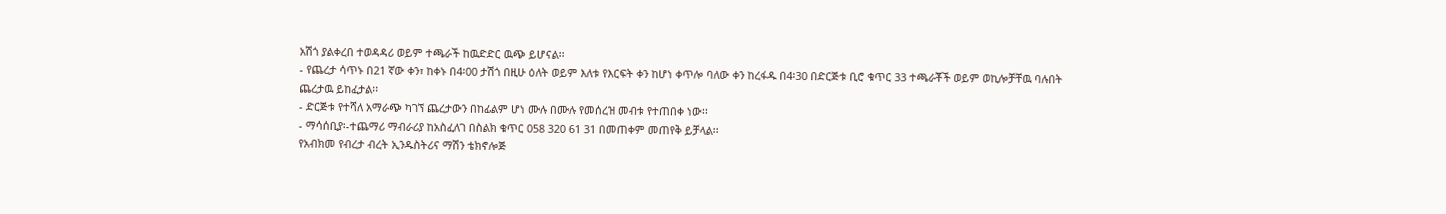አሽጎ ያልቀረበ ተወዳዳሪ ወይም ተጫራች ከዉድድር ዉጭ ይሆናል፡፡
- የጨረታ ሳጥኑ በ21 ኛው ቀን፣ ከቀኑ በ4፡00 ታሽጎ በዚሁ ዕለት ወይም እለቱ የእርፍት ቀን ከሆነ ቀጥሎ ባለው ቀን ከረፋዱ በ4፡30 በድርጅቱ ቢሮ ቁጥር 33 ተጫራቾች ወይም ወኪሎቻቸዉ ባሉበት ጨረታዉ ይከፈታል፡፡
- ድርጅቱ የተሻለ አማራጭ ካገኘ ጨረታውን በከፊልም ሆነ ሙሉ በሙሉ የመሰረዝ መብቱ የተጠበቀ ነው፡፡
- ማሳሰቢያ፡-ተጨማሪ ማብራሪያ ከአስፈለገ በስልክ ቁጥር 058 320 61 31 በመጠቀም መጠየቅ ይቻላል፡፡
የአብክመ የብረታ ብረት ኢንዱስትሪና ማሽን ቴክኖሎጅ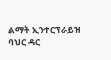ልማት ኢንተርፕራይዝ
ባህር ዳር